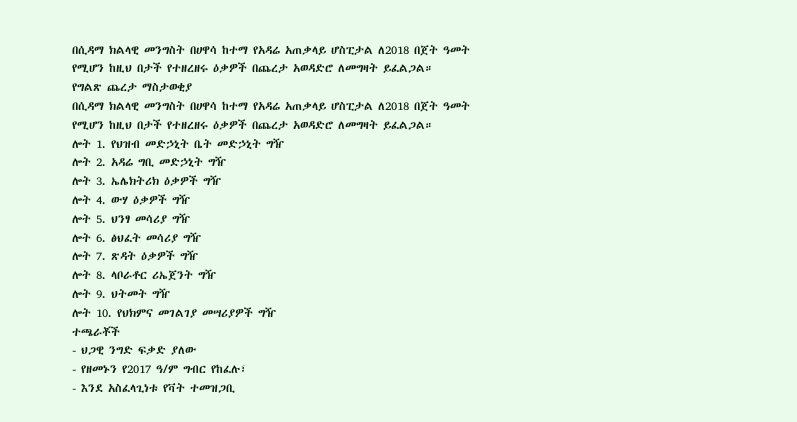በሲዳማ ክልላዊ መንግስት በሀዋሳ ከተማ የአዳሬ አጠቃላይ ሆስፒታል ለ2018 በጀት ዓመት የሚሆን ከዚህ በታች የተዘረዘሩ ዕቃዎች በጨረታ አወዳድሮ ለመግዛት ይፈልጋል።
የግልጽ ጨረታ ማስታወቂያ
በሲዳማ ክልላዊ መንግስት በሀዋሳ ከተማ የአዳሬ አጠቃላይ ሆስፒታል ለ2018 በጀት ዓመት የሚሆን ከዚህ በታች የተዘረዘሩ ዕቃዎች በጨረታ አወዳድሮ ለመግዛት ይፈልጋል።
ሎት 1. የህዝብ መድኃኒት ቤት መድኃኒት ግዥ
ሎት 2. አዳሬ ግቢ መድኃኒት ግዥ
ሎት 3. ኤሌክትሪክ ዕቃዎች ግዥ
ሎት 4. ውሃ ዕቃዎች ግዥ
ሎት 5. ህንፃ መሳሪያ ግዥ
ሎት 6. ፅህፈት መሳሪያ ግዥ
ሎት 7. ጽዳት ዕቃዎች ግዥ
ሎት 8. ላቦራቶር ሪኤጀንት ግዥ
ሎት 9. ህትመት ግዥ
ሎት 10. የህክምና መገልገያ መሣሪያዎች ግዥ
ተጫራቾች
- ህጋዊ ንግድ ፍቃድ ያለው
- የዘመኑን የ2017 ዓ/ም ግብር የከፈሉ፣
- እንደ አስፈላጊነቱ የቫት ተመዝጋቢ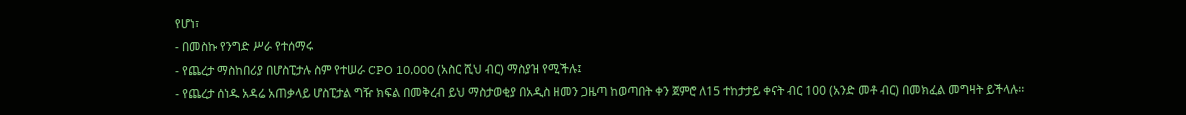የሆነ፣
- በመስኩ የንግድ ሥራ የተሰማሩ
- የጨረታ ማስከበሪያ በሆስፒታሉ ስም የተሠራ CPO 10,000 (አስር ሺህ ብር) ማስያዝ የሚችሉ፤
- የጨረታ ሰነዱ አዳሬ አጠቃላይ ሆስፒታል ግዥ ክፍል በመቅረብ ይህ ማስታወቂያ በአዲስ ዘመን ጋዜጣ ከወጣበት ቀን ጀምሮ ለ15 ተከታታይ ቀናት ብር 100 (አንድ መቶ ብር) በመክፈል መግዛት ይችላሉ፡፡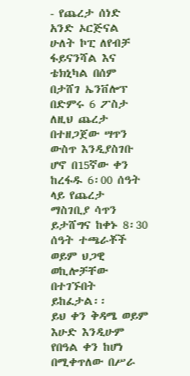- የጨረታ ሰነድ አንድ ኦርጅናል ሁለት ኮፒ ለየብቻ ፋይናንሻል እና ቴክኒካል በሰም በታሸገ ኤንቨሎፕ በድምሩ 6 ፖስታ ለዚህ ጨረታ በተዘጋጀው ሣጥን ውስጥ እንዲያስገቡ ሆኖ በ15ኛው ቀን ከረፋዱ 6፡00 ሰዓት ላይ የጨረታ ማስገቢያ ሳጥን ይታሸግና ከቀኑ 8፡30 ሰዓት ተጫራቾች ወይም ህጋዊ ወኪሎቻቸው በተገኙበት ይከፈታል፡፡
ይህ ቀን ቅዳሜ ወይም እሁድ እንዲሁም የበዓል ቀን ከሆነ በሚቀጥለው በሥራ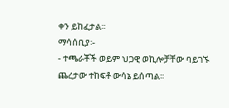ቀን ይከፈታል፡፡
ማሳሰቢያ፡-
- ተጫራቾች ወይም ህጋዊ ወኪሎቻቸው ባይገኙ ጨረታው ተከፍቶ ውሳኔ ይሰጣል፡፡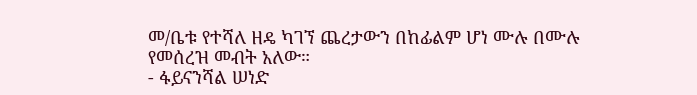መ/ቤቱ የተሻለ ዘዴ ካገኘ ጨረታውን በከፊልም ሆነ ሙሉ በሙሉ የመሰረዝ መብት አለው።
- ፋይናንሻል ሠነድ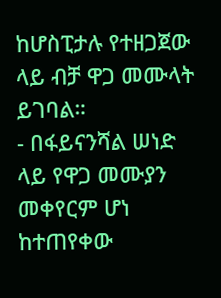ከሆስፒታሉ የተዘጋጀው ላይ ብቻ ዋጋ መሙላት ይገባል።
- በፋይናንሻል ሠነድ ላይ የዋጋ መሙያን መቀየርም ሆነ ከተጠየቀው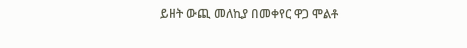ይዘት ውጪ መለኪያ በመቀየር ዋጋ ሞልቶ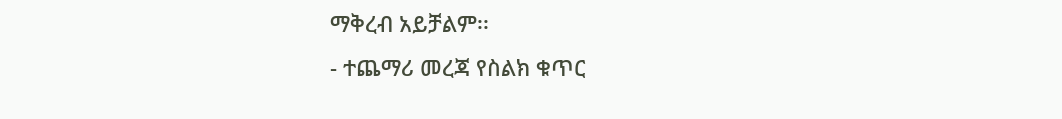ማቅረብ አይቻልም፡፡
- ተጨማሪ መረጃ የስልክ ቁጥር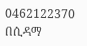0462122370
በሲዳማ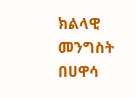ክልላዊ መንግስት በሀዋሳ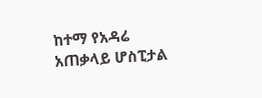ከተማ የአዳሬ አጠቃላይ ሆስፒታል